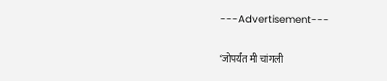---Advertisement---

‘जोपर्यंत मी चांगली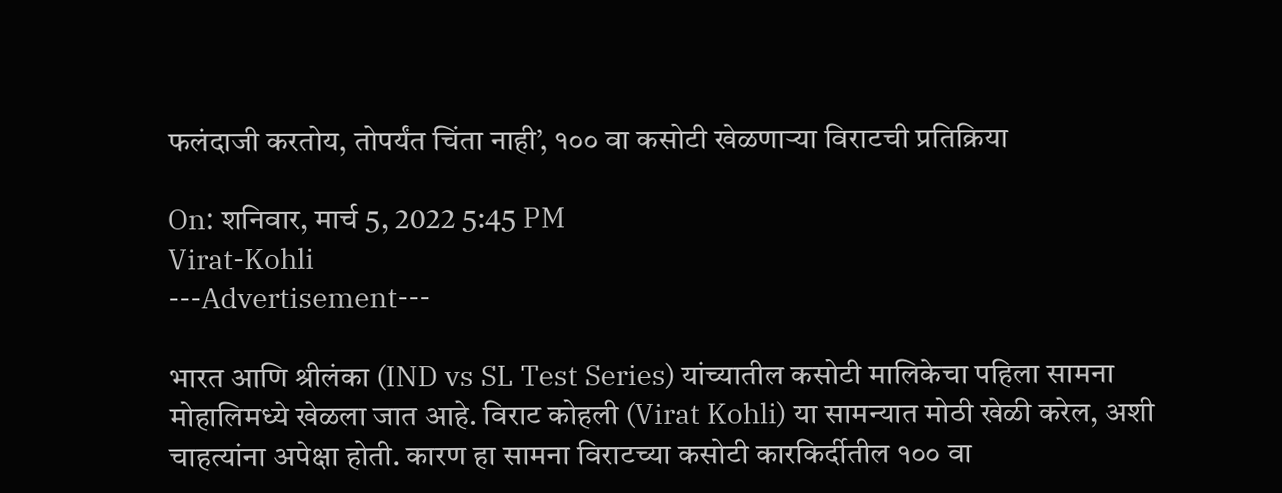फलंदाजी करतोय, तोपर्यंत चिंता नाही’, १०० वा कसोटी खेळणाऱ्या विराटची प्रतिक्रिया

On: शनिवार, मार्च 5, 2022 5:45 PM
Virat-Kohli
---Advertisement---

भारत आणि श्रीलंका (IND vs SL Test Series) यांच्यातील कसोटी मालिकेचा पहिला सामना मोहालिमध्ये खेळला जात आहे. विराट कोहली (Virat Kohli) या सामन्यात मोठी खेळी करेल, अशी चाहत्यांना अपेक्षा होती. कारण हा सामना विराटच्या कसोटी कारकिर्दीतील १०० वा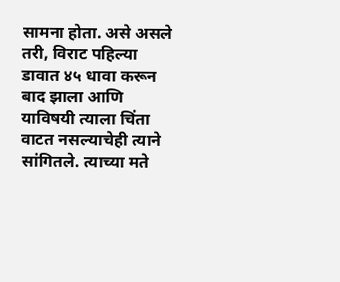सामना होता. असे असले तरी, विराट पहिल्या डावात ४५ धावा करून बाद झाला आणि याविषयी त्याला चिंता वाटत नसल्याचेही त्याने सांगितले. त्याच्या मते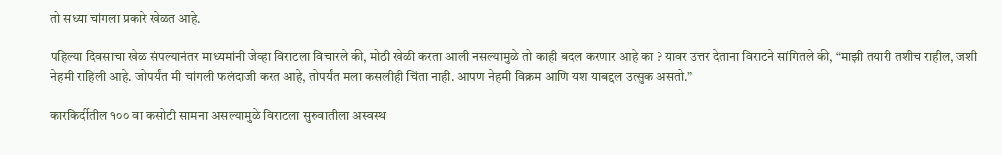तो सध्या चांगला प्रकारे खेळत आहे.

पहिल्या दिवसाचा खेळ संपल्यानंतर माध्यमांनी जेव्हा विराटला विचारले की, मोठी खेळी करता आली नसल्यामुळे तो काही बदल करणार आहे का ? यावर उत्तर देताना विराटने सांगितले की, “माझी तयारी तशीच राहील, जशी नेहमी राहिली आहे. जोपर्यंत मी चांगली फलंदाजी करत आहे, तोपर्यंत मला कसलीही चिंता नाही. आपण नेहमी विक्रम आणि यश याबद्दल उत्सुक असतो.”

कारकिर्दीतील १०० वा कसोटी सामना असल्यामुळे विराटला सुरुवातीला अस्वस्थ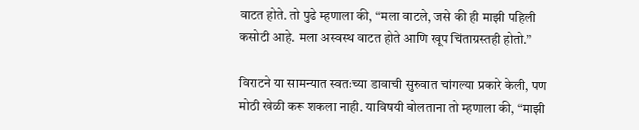वाटत होते. तो पुढे म्हणाला की, “मला वाटले, जसे की ही माझी पहिली कसोटी आहे. मला अस्वस्थ वाटत होते आणि खूप चिंताग्रस्तही होतो.”

विराटने या सामन्यात स्वतःच्या डावाची सुरुवात चांगल्या प्रकारे केली, पण मोठी खेळी करू शकला नाही. याविषयी बोलताना तो म्हणाला की, “माझी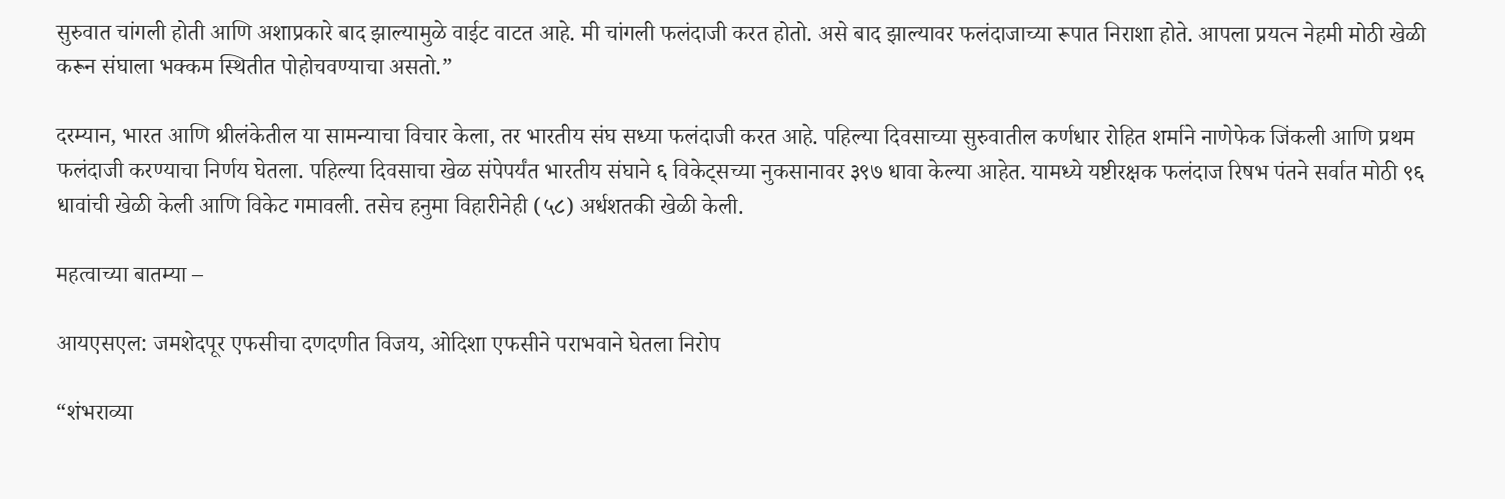सुरुवात चांगली होती आणि अशाप्रकारे बाद झाल्यामुळे वाईट वाटत आहे. मी चांगली फलंदाजी करत होतो. असे बाद झाल्यावर फलंदाजाच्या रूपात निराशा होते. आपला प्रयत्न नेहमी मोठी खेळी करून संघाला भक्कम स्थितीत पोहोचवण्याचा असतो.”

दरम्यान, भारत आणि श्रीलंकेतील या सामन्याचा विचार केला, तर भारतीय संघ सध्या फलंदाजी करत आहे. पहिल्या दिवसाच्या सुरुवातील कर्णधार रोहित शर्माने नाणेफेक जिंकली आणि प्रथम फलंदाजी करण्याचा निर्णय घेतला. पहिल्या दिवसाचा खेळ संपेपर्यंत भारतीय संघाने ६ विकेट्सच्या नुकसानावर ३९७ धावा केल्या आहेत. यामध्ये यष्टीरक्षक फलंदाज रिषभ पंतने सर्वात मोठी ९६ धावांची खेळी केली आणि विकेट गमावली. तसेच हनुमा विहारीनेही (५८) अर्धशतकी खेळी केली.

महत्वाच्या बातम्या –

आयएसएल: जमशेदपूर एफसीचा दणदणीत विजय, ओदिशा एफसीने पराभवाने घेतला निरोप

“शंभराव्या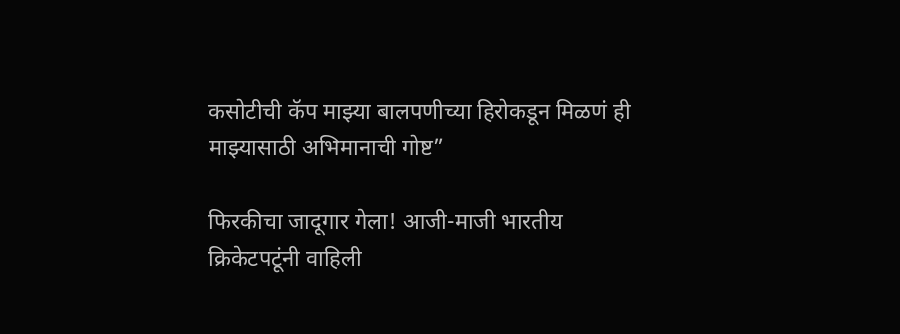कसोटीची कॅप माझ्या बालपणीच्या हिरोकडून मिळणं ही माझ्यासाठी अभिमानाची गोष्ट”

फिरकीचा जादूगार गेला! आजी-माजी भारतीय क्रिकेटपटूंनी वाहिली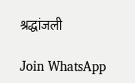श्रद्धांजली

Join WhatsApp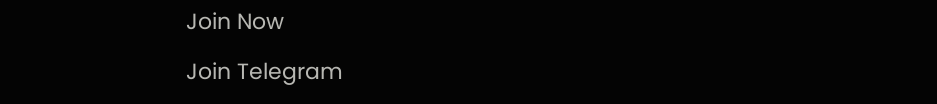Join Now

Join Telegram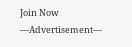Join Now
---Advertisement---